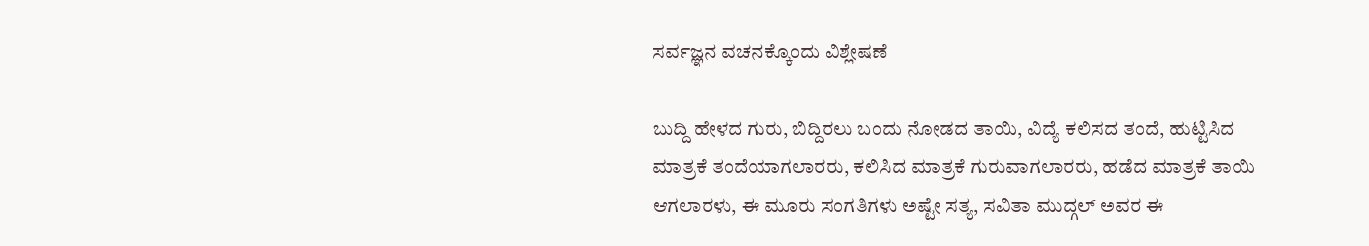ಸರ್ವಜ್ಞನ ವಚನಕ್ಕೊಂದು ವಿಶ್ಲೇಷಣೆ

ಬುದ್ದಿ ಹೇಳದ ಗುರು, ಬಿದ್ದಿರಲು ಬಂದು ನೋಡದ ತಾಯಿ, ವಿದ್ಯೆ ಕಲಿಸದ ತಂದೆ, ಹುಟ್ಟಿಸಿದ ಮಾತ್ರಕೆ ತಂದೆಯಾಗಲಾರರು, ಕಲಿಸಿದ ಮಾತ್ರಕೆ ಗುರುವಾಗಲಾರರು, ಹಡೆದ ಮಾತ್ರಕೆ ತಾಯಿ ಆಗಲಾರಳು, ಈ ಮೂರು ಸಂಗತಿಗಳು ಅಷ್ಟೇ ಸತ್ಯ, ಸವಿತಾ ಮುದ್ಗಲ್ ಅವರ ಈ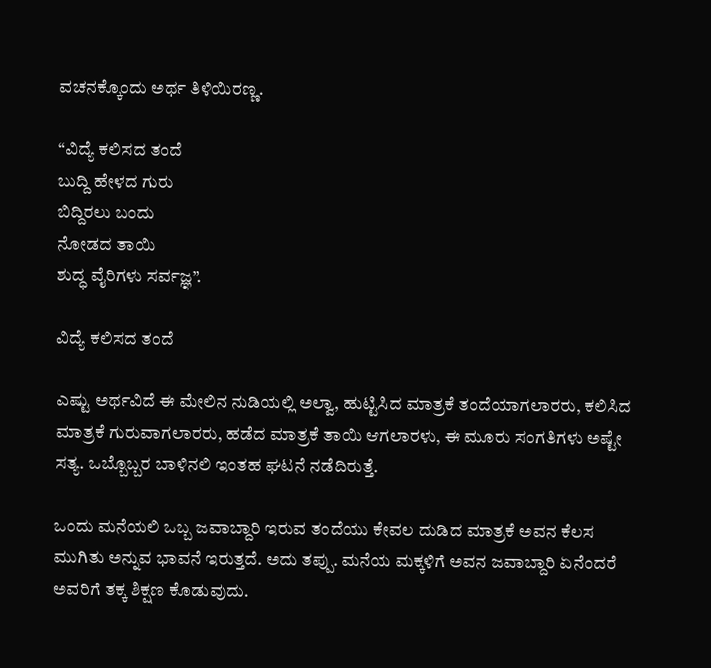ವಚನಕ್ಕೊಂದು ಅರ್ಥ ತಿಳಿಯಿರಣ್ಣ.

“ವಿದ್ಯೆ ಕಲಿಸದ ತಂದೆ
ಬುದ್ದಿ ಹೇಳದ ಗುರು
ಬಿದ್ದಿರಲು ಬಂದು
ನೋಡದ ತಾಯಿ
ಶುದ್ಧ ವೈರಿಗಳು ಸರ್ವಜ್ಞ”.

ವಿದ್ಯೆ ಕಲಿಸದ ತಂದೆ

ಎಷ್ಟು ಅರ್ಥವಿದೆ ಈ ಮೇಲಿನ ನುಡಿಯಲ್ಲಿ ಅಲ್ವಾ, ಹುಟ್ಟಿಸಿದ ಮಾತ್ರಕೆ ತಂದೆಯಾಗಲಾರರು, ಕಲಿಸಿದ ಮಾತ್ರಕೆ ಗುರುವಾಗಲಾರರು, ಹಡೆದ ಮಾತ್ರಕೆ ತಾಯಿ ಆಗಲಾರಳು, ಈ ಮೂರು ಸಂಗತಿಗಳು ಅಷ್ಟೇ ಸತ್ಯ. ಒಬ್ಬೊಬ್ಬರ ಬಾಳಿನಲಿ ಇಂತಹ ಘಟನೆ ನಡೆದಿರುತ್ತೆ.

ಒಂದು ಮನೆಯಲಿ ಒಬ್ಬ ಜವಾಬ್ದಾರಿ ಇರುವ ತಂದೆಯು ಕೇವಲ ದುಡಿದ ಮಾತ್ರಕೆ ಅವನ ಕೆಲಸ ಮುಗಿತು ಅನ್ನುವ ಭಾವನೆ ಇರುತ್ತದೆ. ಅದು ತಪ್ಪು. ಮನೆಯ ಮಕ್ಕಳಿಗೆ ಅವನ ಜವಾಬ್ದಾರಿ ಏನೆಂದರೆ ಅವರಿಗೆ ತಕ್ಕ ಶಿಕ್ಷಣ ಕೊಡುವುದು.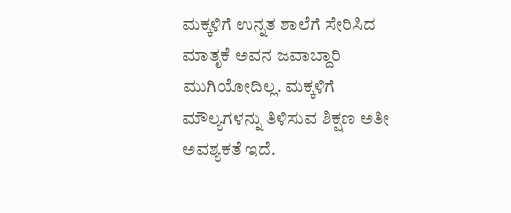ಮಕ್ಕಳಿಗೆ ಉನ್ನತ ಶಾಲೆಗೆ ಸೇರಿಸಿದ ಮಾತೃಕೆ ಅವನ ಜವಾಬ್ದಾರಿ ಮುಗಿಯೋದಿಲ್ಲ. ಮಕ್ಕಳಿಗೆ ಮೌಲ್ಯಗಳನ್ನು ತಿಳಿಸುವ ಶಿಕ್ಷಣ ಅತೀ ಅವಶ್ಯಕತೆ ಇದೆ.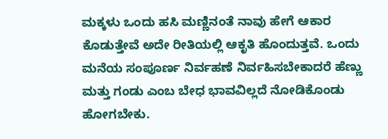ಮಕ್ಕಳು ಒಂದು ಹಸಿ ಮಣ್ಣಿನಂತೆ ನಾವು ಹೇಗೆ ಆಕಾರ ಕೊಡುತ್ತೇವೆ ಅದೇ ರೀತಿಯಲ್ಲಿ ಆಕೃತಿ ಹೊಂದುತ್ತವೆ. ಒಂದು ಮನೆಯ ಸಂಪೂರ್ಣ ನಿರ್ವಹಣೆ ನಿರ್ವಹಿಸಬೇಕಾದರೆ ಹೆಣ್ಣು ಮತ್ತು ಗಂಡು ಎಂಬ ಬೇಧ ಭಾವವಿಲ್ಲದೆ ನೋಡಿಕೊಂಡು ಹೋಗಬೇಕು.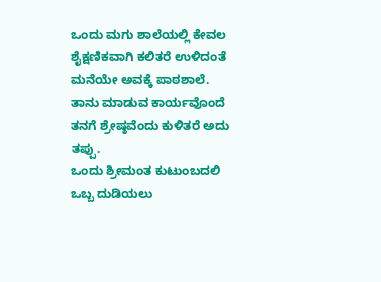ಒಂದು ಮಗು ಶಾಲೆಯಲ್ಲಿ ಕೇವಲ ಶೈಕ್ಷಣಿಕವಾಗಿ ಕಲಿತರೆ ಉಳಿದಂತೆ ಮನೆಯೇ ಅವಕ್ಕೆ ಪಾಠಶಾಲೆ. ತಾನು ಮಾಡುವ ಕಾರ್ಯವೊಂದೆ ತನಗೆ ಶ್ರೇಷ್ಠವೆಂದು ಕುಳಿತರೆ ಅದು ತಪ್ಪು.
ಒಂದು ಶ್ರೀಮಂತ ಕುಟುಂಬದಲಿ ಒಬ್ಬ ದುಡಿಯಲು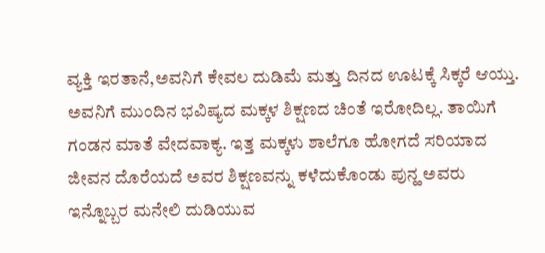ವ್ಯಕ್ತಿ ಇರತಾನೆ,ಅವನಿಗೆ ಕೇವಲ ದುಡಿಮೆ ಮತ್ತು ದಿನದ ಊಟಕ್ಕೆ ಸಿಕ್ಕರೆ ಆಯ್ತು. ಅವನಿಗೆ ಮುಂದಿನ ಭವಿಷ್ಯದ ಮಕ್ಕಳ ಶಿಕ್ಷಣದ ಚಿಂತೆ ಇರೋದಿಲ್ಲ. ತಾಯಿಗೆ ಗಂಡನ ಮಾತೆ ವೇದವಾಕ್ಯ. ಇತ್ತ ಮಕ್ಕಳು ಶಾಲೆಗೂ ಹೋಗದೆ ಸರಿಯಾದ ಜೀವನ ದೊರೆಯದೆ ಅವರ ಶಿಕ್ಷಣವನ್ನು ಕಳೆದುಕೊಂಡು ಪುನ್ಹ ಅವರು ಇನ್ನೊಬ್ಬರ ಮನೇಲಿ ದುಡಿಯುವ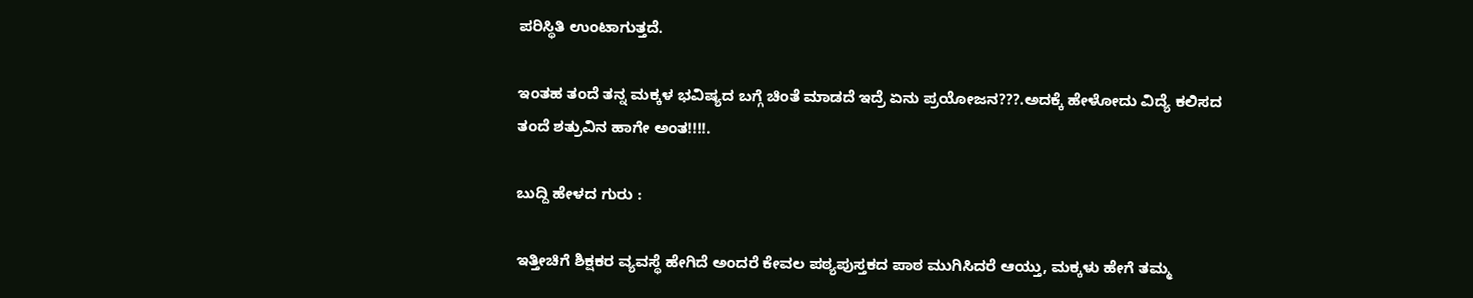ಪರಿಸ್ಥಿತಿ ಉಂಟಾಗುತ್ತದೆ.

ಇಂತಹ ತಂದೆ ತನ್ನ ಮಕ್ಕಳ ಭವಿಷ್ಯದ ಬಗ್ಗೆ ಚಿಂತೆ ಮಾಡದೆ ಇದ್ರೆ ಏನು ಪ್ರಯೋಜನ???.ಅದಕ್ಕೆ ಹೇಳೋದು ವಿದ್ಯೆ ಕಲಿಸದ ತಂದೆ ಶತ್ರುವಿನ ಹಾಗೇ ಅಂತ!!!!.

ಬುದ್ದಿ ಹೇಳದ ಗುರು :

ಇತ್ತೀಚಿಗೆ ಶಿಕ್ಷಕರ ವ್ಯವಸ್ಥೆ ಹೇಗಿದೆ ಅಂದರೆ ಕೇವಲ ಪಠ್ಯಪುಸ್ತಕದ ಪಾಠ ಮುಗಿಸಿದರೆ ಆಯ್ತು, ಮಕ್ಕಳು ಹೇಗೆ ತಮ್ಮ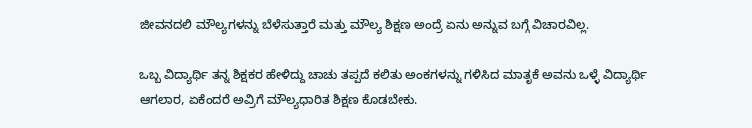ಜೀವನದಲಿ ಮೌಲ್ಯಗಳನ್ನು ಬೆಳೆಸುತ್ತಾರೆ ಮತ್ತು ಮೌಲ್ಯ ಶಿಕ್ಷಣ ಅಂದ್ರೆ ಏನು ಅನ್ನುವ ಬಗ್ಗೆ ವಿಚಾರವಿಲ್ಲ.

ಒಬ್ಬ ವಿದ್ಯಾರ್ಥಿ ತನ್ನ ಶಿಕ್ಷಕರ ಹೇಳಿದ್ದು ಚಾಚು ತಪ್ಪದೆ ಕಲಿತು ಅಂಕಗಳನ್ನು ಗಳಿಸಿದ ಮಾತೃಕೆ ಅವನು ಒಳ್ಳೆ ವಿದ್ಯಾರ್ಥಿ ಆಗಲಾರ, ಏಕೆಂದರೆ ಅವ್ರಿಗೆ ಮೌಲ್ಯಧಾರಿತ ಶಿಕ್ಷಣ ಕೊಡಬೇಕು.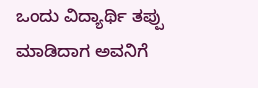ಒಂದು ವಿದ್ಯಾರ್ಥಿ ತಪ್ಪು ಮಾಡಿದಾಗ ಅವನಿಗೆ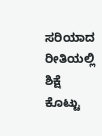ಸರಿಯಾದ ರೀತಿಯಲ್ಲಿ ಶಿಕ್ಷೆ ಕೊಟ್ಟು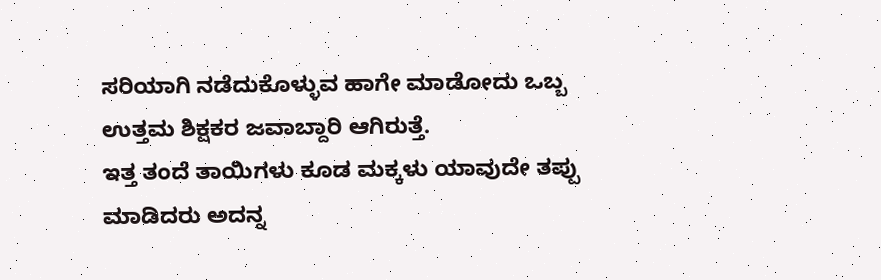ಸರಿಯಾಗಿ ನಡೆದುಕೊಳ್ಳುವ ಹಾಗೇ ಮಾಡೋದು ಒಬ್ಬ ಉತ್ತಮ ಶಿಕ್ಷಕರ ಜವಾಬ್ದಾರಿ ಆಗಿರುತ್ತೆ.
ಇತ್ತ ತಂದೆ ತಾಯಿಗಳು ಕೂಡ ಮಕ್ಕಳು ಯಾವುದೇ ತಪ್ಪು ಮಾಡಿದರು ಅದನ್ನ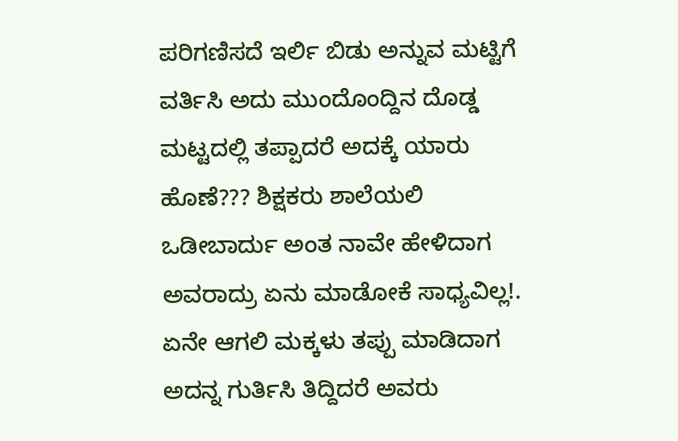ಪರಿಗಣಿಸದೆ ಇರ್ಲಿ ಬಿಡು ಅನ್ನುವ ಮಟ್ಟಿಗೆ ವರ್ತಿಸಿ ಅದು ಮುಂದೊಂದ್ದಿನ ದೊಡ್ಡ ಮಟ್ಟದಲ್ಲಿ ತಪ್ಪಾದರೆ ಅದಕ್ಕೆ ಯಾರು ಹೊಣೆ??? ಶಿಕ್ಷಕರು ಶಾಲೆಯಲಿ ಒಡೀಬಾರ್ದು ಅಂತ ನಾವೇ ಹೇಳಿದಾಗ ಅವರಾದ್ರು ಏನು ಮಾಡೋಕೆ ಸಾಧ್ಯವಿಲ್ಲ!. ಏನೇ ಆಗಲಿ ಮಕ್ಕಳು ತಪ್ಪು ಮಾಡಿದಾಗ ಅದನ್ನ ಗುರ್ತಿಸಿ ತಿದ್ದಿದರೆ ಅವರು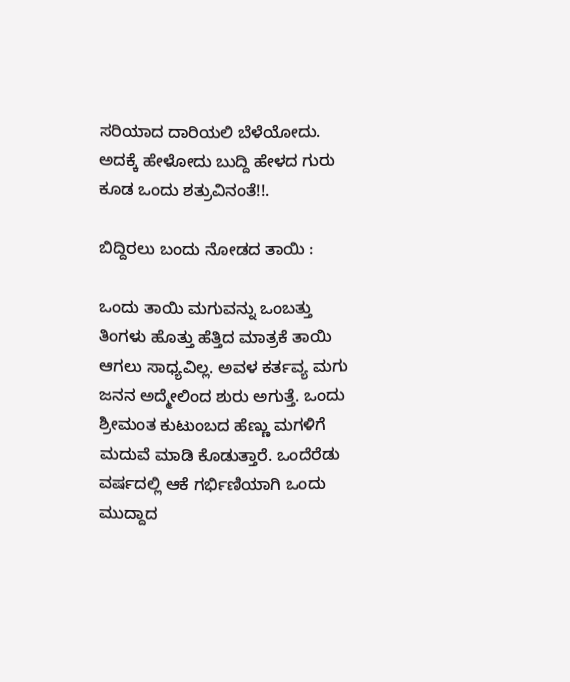ಸರಿಯಾದ ದಾರಿಯಲಿ ಬೆಳೆಯೋದು. ಅದಕ್ಕೆ ಹೇಳೋದು ಬುದ್ದಿ ಹೇಳದ ಗುರು ಕೂಡ ಒಂದು ಶತ್ರುವಿನಂತೆ!!.

ಬಿದ್ದಿರಲು ಬಂದು ನೋಡದ ತಾಯಿ :

ಒಂದು ತಾಯಿ ಮಗುವನ್ನು ಒಂಬತ್ತು ತಿಂಗಳು ಹೊತ್ತು ಹೆತ್ತಿದ ಮಾತ್ರಕೆ ತಾಯಿ ಆಗಲು ಸಾಧ್ಯವಿಲ್ಲ. ಅವಳ ಕರ್ತವ್ಯ ಮಗು ಜನನ ಅದ್ಮೇಲಿಂದ ಶುರು ಅಗುತ್ತೆ. ಒಂದು ಶ್ರೀಮಂತ ಕುಟುಂಬದ ಹೆಣ್ಣು ಮಗಳಿಗೆ ಮದುವೆ ಮಾಡಿ ಕೊಡುತ್ತಾರೆ. ಒಂದೆರೆಡು ವರ್ಷದಲ್ಲಿ ಆಕೆ ಗರ್ಭಿಣಿಯಾಗಿ ಒಂದು ಮುದ್ದಾದ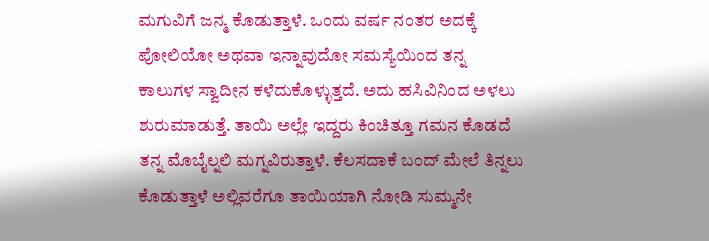ಮಗುವಿಗೆ ಜನ್ಮ ಕೊಡುತ್ತಾಳೆ. ಒಂದು ವರ್ಷ ನಂತರ ಅದಕ್ಕೆ ಪೋಲಿಯೋ ಅಥವಾ ಇನ್ನಾವುದೋ ಸಮಸ್ಯೆಯಿಂದ ತನ್ನ ಕಾಲುಗಳ ಸ್ವಾದೀನ ಕಳೆದುಕೊಳ್ಳುತ್ತದೆ. ಅದು ಹಸಿವಿನಿಂದ ಅಳಲು ಶುರುಮಾಡುತ್ತೆ. ತಾಯಿ ಅಲ್ಲೇ ಇದ್ದರು ಕಿಂಚಿತ್ತೂ ಗಮನ ಕೊಡದೆ ತನ್ನ ಮೊಬೈಲ್ನಲಿ ಮಗ್ನವಿರುತ್ತಾಳೆ. ಕೆಲಸದಾಕೆ ಬಂದ್ ಮೇಲೆ ತಿನ್ನಲು ಕೊಡುತ್ತಾಳೆ ಅಲ್ಲಿವರೆಗೂ ತಾಯಿಯಾಗಿ ನೋಡಿ ಸುಮ್ಮನೇ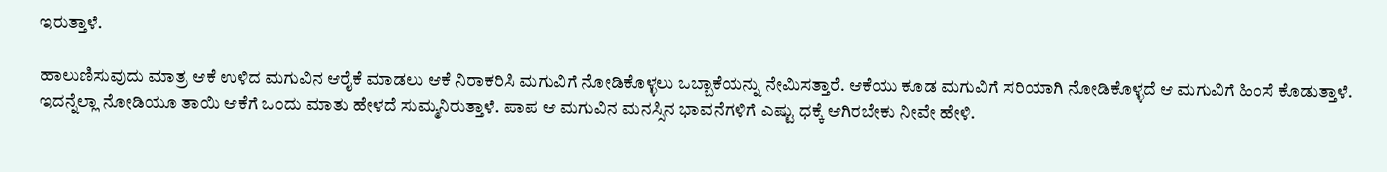ಇರುತ್ತಾಳೆ.

ಹಾಲುಣಿಸುವುದು ಮಾತ್ರ ಆಕೆ ಉಳಿದ ಮಗುವಿನ ಆರೈಕೆ ಮಾಡಲು ಆಕೆ ನಿರಾಕರಿಸಿ ಮಗುವಿಗೆ ನೋಡಿಕೊಳ್ಳಲು ಒಬ್ಬಾಕೆಯನ್ನು ನೇಮಿಸತ್ತಾರೆ. ಆಕೆಯು ಕೂಡ ಮಗುವಿಗೆ ಸರಿಯಾಗಿ ನೋಡಿಕೊಳ್ಳದೆ ಆ ಮಗುವಿಗೆ ಹಿಂಸೆ ಕೊಡುತ್ತಾಳೆ. ಇದನ್ನೆಲ್ಲಾ ನೋಡಿಯೂ ತಾಯಿ ಆಕೆಗೆ ಒಂದು ಮಾತು ಹೇಳದೆ ಸುಮ್ಮನಿರುತ್ತಾಳೆ. ಪಾಪ ಆ ಮಗುವಿನ ಮನಸ್ಸಿನ ಭಾವನೆಗಳಿಗೆ ಎಷ್ಟು ಧಕ್ಕೆ ಆಗಿರಬೇಕು ನೀವೇ ಹೇಳಿ.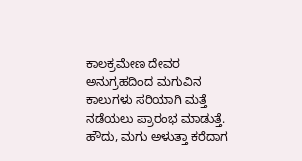ಕಾಲಕ್ರಮೇಣ ದೇವರ ಅನುಗ್ರಹದಿಂದ ಮಗುವಿನ ಕಾಲುಗಳು ಸರಿಯಾಗಿ ಮತ್ತೆ ನಡೆಯಲು ಪ್ರಾರಂಭ ಮಾಡುತ್ತೆ. ಹೌದು, ಮಗು ಅಳುತ್ತಾ ಕರೆದಾಗ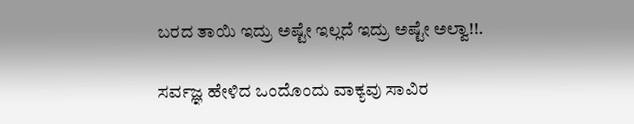ಬರದ ತಾಯಿ ಇದ್ರು ಅಷ್ಟೇ ಇಲ್ಲದೆ ಇದ್ರು ಅಷ್ಟೇ ಅಲ್ವಾ!!.

ಸರ್ವಜ್ಞ ಹೇಳಿದ ಒಂದೊಂದು ವಾಕ್ಯವು ಸಾವಿರ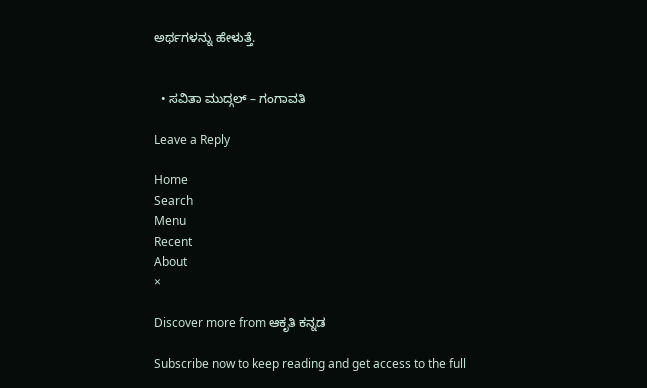ಅರ್ಥಗಳನ್ನು ಹೇಳುತ್ತೆ.


  • ಸವಿತಾ ಮುದ್ಗಲ್ – ಗಂಗಾವತಿ

Leave a Reply

Home
Search
Menu
Recent
About
×

Discover more from ಆಕೃತಿ ಕನ್ನಡ

Subscribe now to keep reading and get access to the full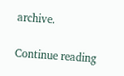archive.

Continue reading